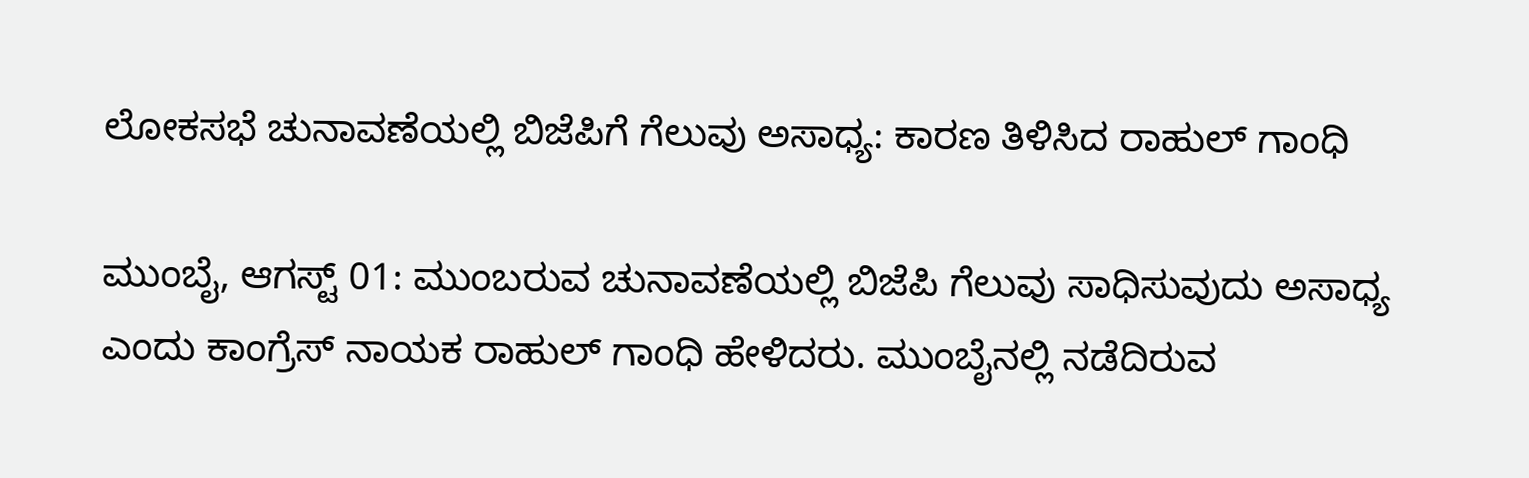ಲೋಕಸಭೆ ಚುನಾವಣೆಯಲ್ಲಿ ಬಿಜೆಪಿಗೆ ಗೆಲುವು ಅಸಾಧ್ಯ: ಕಾರಣ ತಿಳಿಸಿದ ರಾಹುಲ್‌ ಗಾಂಧಿ

ಮುಂಬೈ, ಆಗಸ್ಟ್‌ 01: ಮುಂಬರುವ ಚುನಾವಣೆಯಲ್ಲಿ ಬಿಜೆಪಿ ಗೆಲುವು ಸಾಧಿಸುವುದು ಅಸಾಧ್ಯ ಎಂದು ಕಾಂಗ್ರೆಸ್‌ ನಾಯಕ ರಾಹುಲ್‌ ಗಾಂಧಿ ಹೇಳಿದರು. ಮುಂಬೈನಲ್ಲಿ ನಡೆದಿರುವ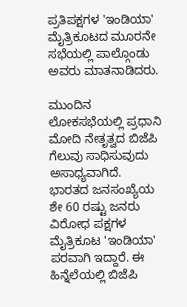ಪ್ರತಿಪಕ್ಷಗಳ 'ಇಂಡಿಯಾ' ಮೈತ್ರಿಕೂಟದ ಮೂರನೇ ಸಭೆಯಲ್ಲಿ ಪಾಲ್ಗೊಂಡು ಅವರು ಮಾತನಾಡಿದರು.

ಮುಂದಿನ ಲೋಕಸಭೆಯಲ್ಲಿ ಪ್ರಧಾನಿ ಮೋದಿ ನೇತೃತ್ವದ ಬಿಜೆಪಿ ಗೆಲುವು ಸಾಧಿಸುವುದು ಅಸಾಧ್ಯವಾಗಿದೆ. ಭಾರತದ ಜನಸಂಖ್ಯೆಯ ಶೇ 60 ರಷ್ಟು ಜನರು ವಿರೋಧ ಪಕ್ಷಗಳ ಮೈತ್ರಿಕೂಟ 'ಇಂಡಿಯಾ' ಪರವಾಗಿ ಇದ್ದಾರೆ. ಈ ಹಿನ್ನೆಲೆಯಲ್ಲಿ ಬಿಜೆಪಿ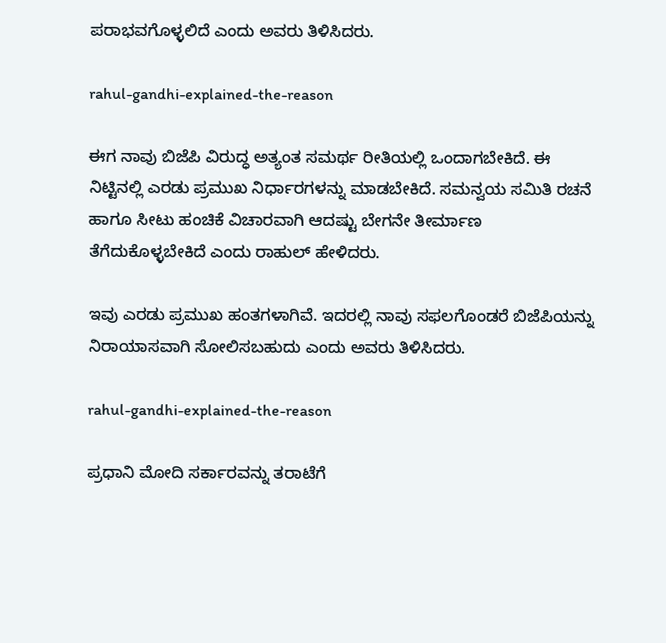ಪರಾಭವಗೊಳ್ಳಲಿದೆ ಎಂದು ಅವರು ತಿಳಿಸಿದರು.

rahul-gandhi-explained-the-reason

ಈಗ ನಾವು ಬಿಜೆಪಿ ವಿರುದ್ಧ ಅತ್ಯಂತ ಸಮರ್ಥ ರೀತಿಯಲ್ಲಿ ಒಂದಾಗಬೇಕಿದೆ. ಈ ನಿಟ್ಟಿನಲ್ಲಿ ಎರಡು ಪ್ರಮುಖ ನಿರ್ಧಾರಗಳನ್ನು ಮಾಡಬೇಕಿದೆ. ಸಮನ್ವಯ ಸಮಿತಿ ರಚನೆ ಹಾಗೂ ಸೀಟು ಹಂಚಿಕೆ ವಿಚಾರವಾಗಿ ಆದಷ್ಟು ಬೇಗನೇ ತೀರ್ಮಾಣ ತೆಗೆದುಕೊಳ್ಳಬೇಕಿದೆ ಎಂದು ರಾಹುಲ್‌ ಹೇಳಿದರು.

ಇವು ಎರಡು ಪ್ರಮುಖ ಹಂತಗಳಾಗಿವೆ. ಇದರಲ್ಲಿ ನಾವು ಸಫಲಗೊಂಡರೆ ಬಿಜೆಪಿಯನ್ನು ನಿರಾಯಾಸವಾಗಿ ಸೋಲಿಸಬಹುದು ಎಂದು ಅವರು ತಿಳಿಸಿದರು.

rahul-gandhi-explained-the-reason

ಪ್ರಧಾನಿ ಮೋದಿ ಸರ್ಕಾರವನ್ನು ತರಾಟೆಗೆ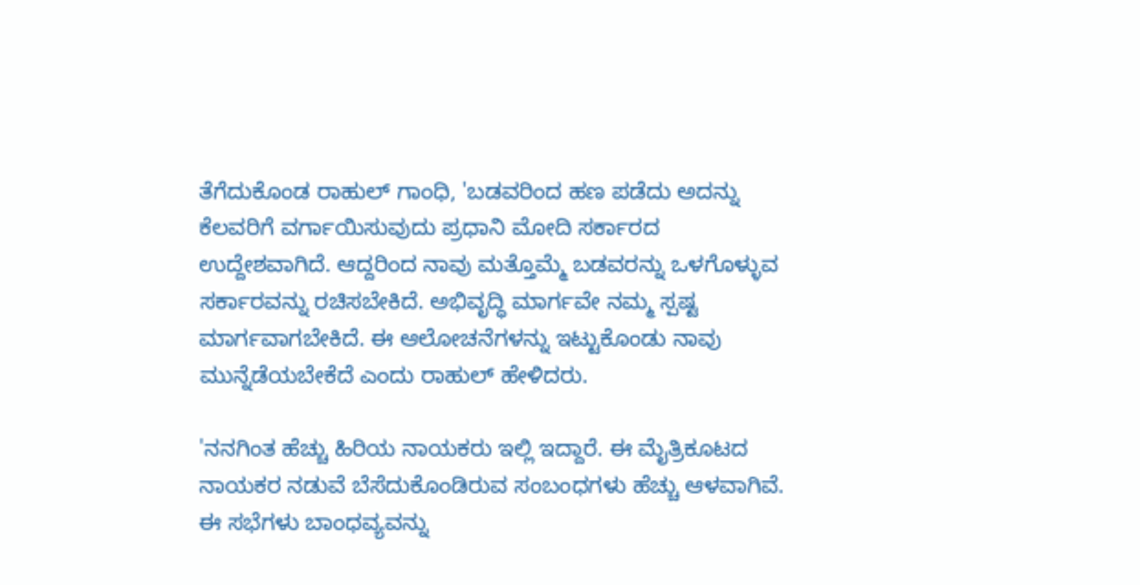ತೆಗೆದುಕೊಂಡ ರಾಹುಲ್‌ ಗಾಂಧಿ, 'ಬಡವರಿಂದ ಹಣ ಪಡೆದು ಅದನ್ನು ಕೆಲವರಿಗೆ ವರ್ಗಾಯಿಸುವುದು ಪ್ರಧಾನಿ ಮೋದಿ ಸರ್ಕಾರದ ಉದ್ದೇಶವಾಗಿದೆ. ಆದ್ದರಿಂದ ನಾವು ಮತ್ತೊಮ್ಮೆ ಬಡವರನ್ನು ಒಳಗೊಳ್ಳುವ ಸರ್ಕಾರವನ್ನು ರಚಿಸಬೇಕಿದೆ. ಅಭಿವೃದ್ಧಿ ಮಾರ್ಗವೇ ನಮ್ಮ ಸ್ಪಷ್ಟ ಮಾರ್ಗವಾಗಬೇಕಿದೆ. ಈ ಆಲೋಚನೆಗಳನ್ನು ಇಟ್ಟುಕೊಂಡು ನಾವು ಮುನ್ನೆಡೆಯಬೇಕೆದೆ ಎಂದು ರಾಹುಲ್‌ ಹೇಳಿದರು.

'ನನಗಿಂತ ಹೆಚ್ಚು ಹಿರಿಯ ನಾಯಕರು ಇಲ್ಲಿ ಇದ್ದಾರೆ. ಈ ಮೈತ್ರಿಕೂಟದ ನಾಯಕರ ನಡುವೆ ಬೆಸೆದುಕೊಂಡಿರುವ ಸಂಬಂಧಗಳು ಹೆಚ್ಚು ಆಳವಾಗಿವೆ. ಈ ಸಭೆಗಳು ಬಾಂಧವ್ಯವನ್ನು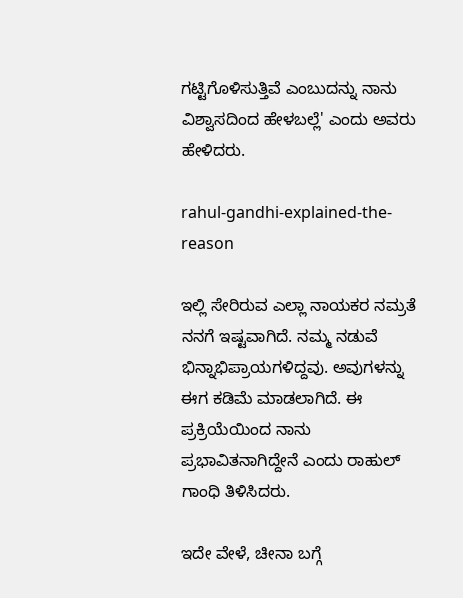ಗಟ್ಟಿಗೊಳಿಸುತ್ತಿವೆ ಎಂಬುದನ್ನು ನಾನು ವಿಶ್ವಾಸದಿಂದ ಹೇಳಬಲ್ಲೆ' ಎಂದು ಅವರು ಹೇಳಿದರು.

rahul-gandhi-explained-the-reason

ಇಲ್ಲಿ ಸೇರಿರುವ ಎಲ್ಲಾ ನಾಯಕರ ನಮ್ರತೆ ನನಗೆ ಇಷ್ಟವಾಗಿದೆ. ನಮ್ಮ ನಡುವೆ ಭಿನ್ನಾಭಿಪ್ರಾಯಗಳಿದ್ದವು. ಅವುಗಳನ್ನು ಈಗ ಕಡಿಮೆ ಮಾಡಲಾಗಿದೆ. ಈ ಪ್ರಕ್ರಿಯೆಯಿಂದ ನಾನು ಪ್ರಭಾವಿತನಾಗಿದ್ದೇನೆ ಎಂದು ರಾಹುಲ್ ಗಾಂಧಿ ತಿಳಿಸಿದರು.

ಇದೇ ವೇಳೆ, ಚೀನಾ ಬಗ್ಗೆ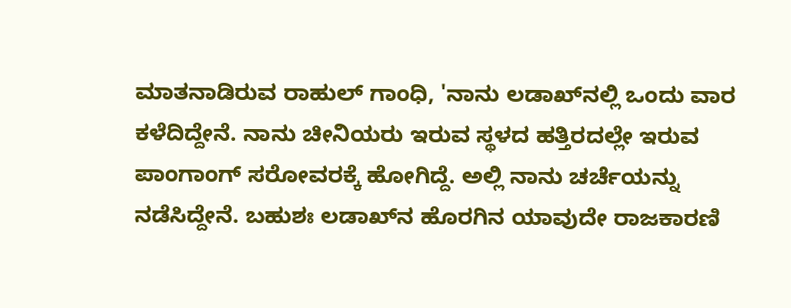ಮಾತನಾಡಿರುವ ರಾಹುಲ್‌ ಗಾಂಧಿ, 'ನಾನು ಲಡಾಖ್‌ನಲ್ಲಿ ಒಂದು ವಾರ ಕಳೆದಿದ್ದೇನೆ. ನಾನು ಚೀನಿಯರು ಇರುವ ಸ್ಥಳದ ಹತ್ತಿರದಲ್ಲೇ ಇರುವ ಪಾಂಗಾಂಗ್ ಸರೋವರಕ್ಕೆ ಹೋಗಿದ್ದೆ. ಅಲ್ಲಿ ನಾನು ಚರ್ಚೆಯನ್ನು ನಡೆಸಿದ್ದೇನೆ. ಬಹುಶಃ ಲಡಾಖ್‌ನ ಹೊರಗಿನ ಯಾವುದೇ ರಾಜಕಾರಣಿ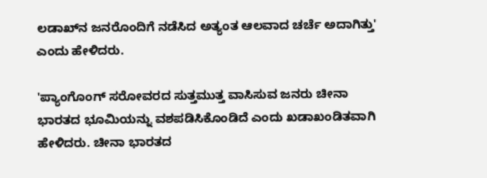ಲಡಾಖ್‌ನ ಜನರೊಂದಿಗೆ ನಡೆಸಿದ ಅತ್ಯಂತ ಆಲವಾದ ಚರ್ಚೆ ಅದಾಗಿತ್ತು' ಎಂದು ಹೇಳಿದರು.

'ಪ್ಯಾಂಗೊಂಗ್ ಸರೋವರದ ಸುತ್ತಮುತ್ತ ವಾಸಿಸುವ ಜನರು ಚೀನಾ ಭಾರತದ ಭೂಮಿಯನ್ನು ವಶಪಡಿಸಿಕೊಂಡಿದೆ ಎಂದು ಖಡಾಖಂಡಿತವಾಗಿ ಹೇಳಿದರು. ಚೀನಾ ಭಾರತದ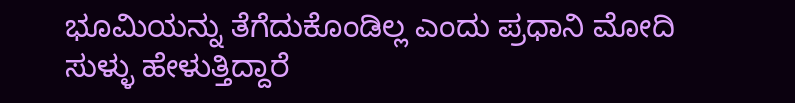ಭೂಮಿಯನ್ನು ತೆಗೆದುಕೊಂಡಿಲ್ಲ ಎಂದು ಪ್ರಧಾನಿ ಮೋದಿ ಸುಳ್ಳು ಹೇಳುತ್ತಿದ್ದಾರೆ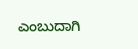ಎಂಬುದಾಗಿ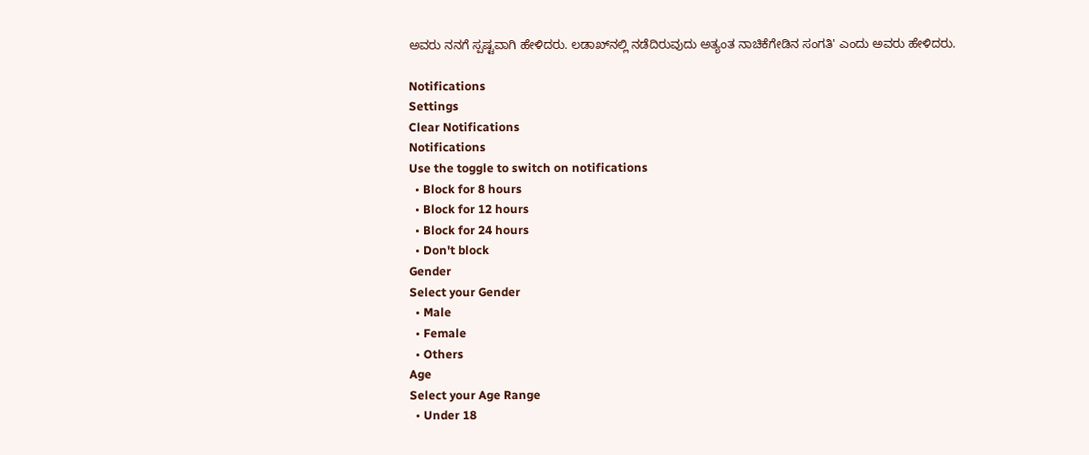ಅವರು ನನಗೆ ಸ್ಪಷ್ಟವಾಗಿ ಹೇಳಿದರು. ಲಡಾಖ್‌ನಲ್ಲಿ ನಡೆದಿರುವುದು ಅತ್ಯಂತ ನಾಚಿಕೆಗೇಡಿನ ಸಂಗತಿ' ಎಂದು ಅವರು ಹೇಳಿದರು.

Notifications
Settings
Clear Notifications
Notifications
Use the toggle to switch on notifications
  • Block for 8 hours
  • Block for 12 hours
  • Block for 24 hours
  • Don't block
Gender
Select your Gender
  • Male
  • Female
  • Others
Age
Select your Age Range
  • Under 18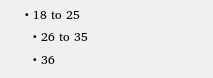• 18 to 25
  • 26 to 35
  • 36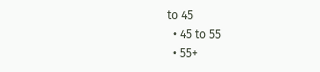to 45
  • 45 to 55
  • 55+